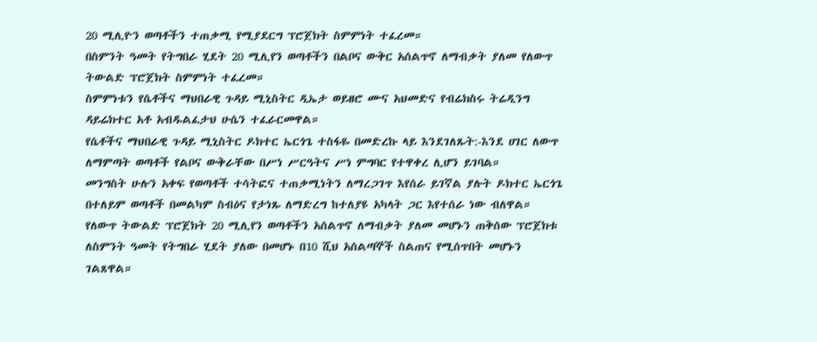20 ሚሊዮን ወጣቶችን ተጠቃሚ የሚያደርግ ፕሮጀክት ስምምነት ተፈረመ።
በስምንት ዓመት የትግበራ ሂደት 20 ሚሊየን ወጣቶችን በልቦና ውቅር አሰልጥኖ ለማብቃት ያለመ የለውጥ ትውልድ ፕሮጀክት ስምምነት ተፈረመ።
ስምምነቱን የሴቶችና ማህበራዊ ጉዳይ ሚኒስትር ዲኤታ ወይዘሮ ሙና አህመድና የብሬክስሩ ትሬዲንግ ዳይሬክተር አቶ አብዱልፈታህ ሁሴን ተፈራርመዋል።
የሴቶችና ማህበራዊ ጉዳይ ሚኒስትር ዶክተር ኤርጎጌ ተስፋዬ በመድረኩ ላይ እንደገለጹት:-እንደ ሀገር ለውጥ ለማምጣት ወጣቶች የልቦና ውቅራቸው በሥነ ሥርዓትና ሥነ ምግባር የተዋቀረ ሊሆን ይገባል።
መንግስት ሁሉን አቀፍ የወጣቶች ተሳትፎና ተጠቃሚነትን ለማረጋገጥ እየሰራ ይገኛል ያሉት ዶክተር ኤርጎጌ በተለይም ወጣቶች በመልካም ስብዕና የታነጹ ለማድረግ ከተለያዩ አካላት ጋር እየተሰራ ነው ብለዋል።
የለውጥ ትውልድ ፕሮጀክት 20 ሚሊየን ወጣቶችን አሰልጥኖ ለማብቃት ያለመ መሆኑን ጠቅሰው ፕሮጀክቱ ለስምንት ዓመት የትግበራ ሂደት ያለው በመሆኑ በ10 ሺህ አሰልጣኞች ስልጠና የሚሰጥበት መሆኑን ገልጸዋል።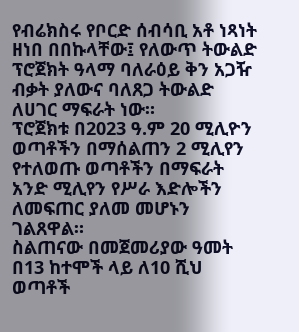የብሬክስሩ የቦርድ ሰብሳቢ አቶ ነጻነት ዘነበ በበኩላቸው፤ የለውጥ ትውልድ ፕሮጀክት ዓላማ ባለራዕይ ቅን አጋዥ ብቃት ያለውና ባለጸጋ ትውልድ ለሀገር ማፍራት ነው።
ፕሮጀክቱ በ2023 ዓ.ም 20 ሚሊዮን ወጣቶችን በማሰልጠን 2 ሚሊየን የተለወጡ ወጣቶችን በማፍራት አንድ ሚሊየን የሥራ እድሎችን ለመፍጠር ያለመ መሆኑን ገልጸዋል።
ስልጠናው በመጀመሪያው ዓመት በ13 ከተሞች ላይ ለ10 ሺህ ወጣቶች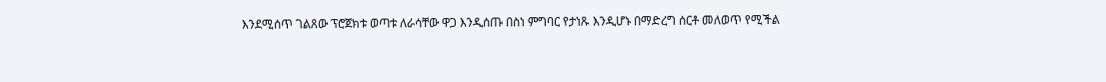እንደሚሰጥ ገልጸው ፕሮጀክቱ ወጣቱ ለራሳቸው ዋጋ እንዲሰጡ በስነ ምግባር የታነጹ እንዲሆኑ በማድረግ ሰርቶ መለወጥ የሚችል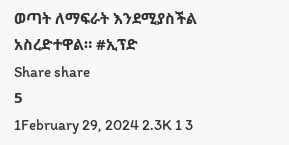ወጣት ለማፍራት እንደሚያስችል አስረድተዋል። #ኢፕድ
Share share
5
1February 29, 2024 2.3K 1 3